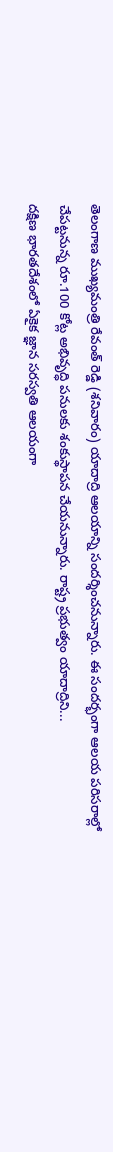తెలంగాణ ముఖ్యమంత్రి రేవంత్ రెడ్డి (శనివారం) యాదాద్రి ఆలయాన్ని సందర్శించనున్నారు. ఈ సందర్భంగా ఆలయ పరిసరాల్లో చేపట్టనున్న రూ.100 కోట్ల అభివృద్ధి పనులకు శంకుస్థాపన చేయనున్నారు. రాష్ట్ర ప్రభుత్వం యాదాద్రిని...
దక్షిణ భారతదేశంలో ఏకైక జ్ఞాన సరస్వతి ఆలయంగా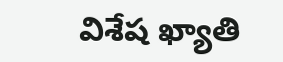విశేష ఖ్యాతి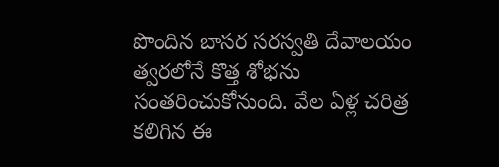పొందిన బాసర సరస్వతి దేవాలయం త్వరలోనే కొత్త శోభను సంతరించుకోనుంది. వేల ఏళ్ల చరిత్ర కలిగిన ఈ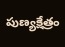పుణ్యక్షేత్రం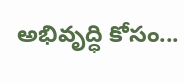అభివృద్ధి కోసం...